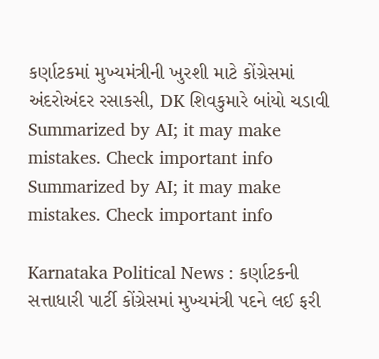કર્ણાટકમાં મુખ્યમંત્રીની ખુરશી માટે કોંગ્રેસમાં અંદરોઅંદર રસાકસી, DK શિવકુમારે બાંયો ચડાવી
Summarized by AI; it may make mistakes. Check important info
Summarized by AI; it may make mistakes. Check important info

Karnataka Political News : કર્ણાટકની સત્તાધારી પાર્ટી કોંગ્રેસમાં મુખ્યમંત્રી પદને લઈ ફરી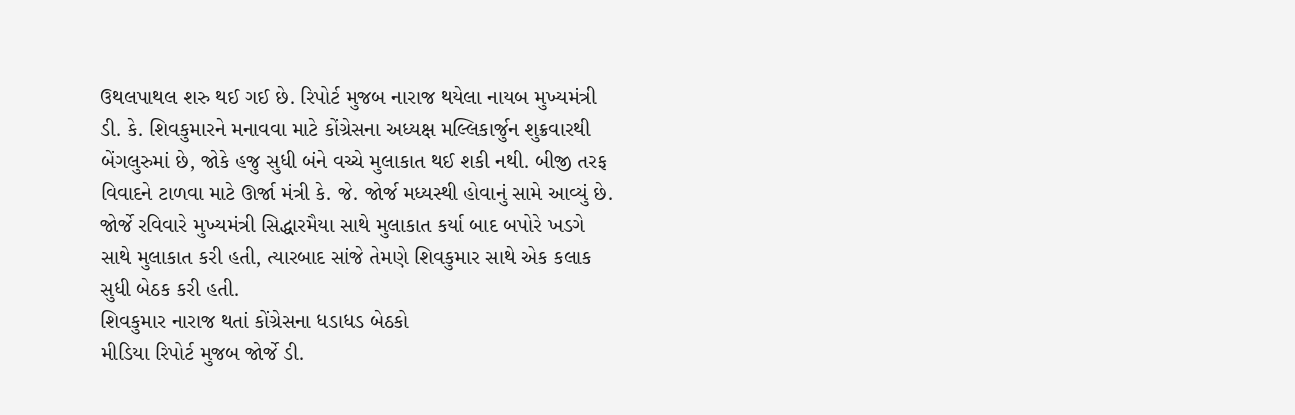ઉથલપાથલ શરુ થઈ ગઈ છે. રિપોર્ટ મુજબ નારાજ થયેલા નાયબ મુખ્યમંત્રી ડી. કે. શિવકુમારને મનાવવા માટે કોંગ્રેસના અધ્યક્ષ મલ્લિકાર્જુન શુક્રવારથી બેંગલુરુમાં છે, જોકે હજુ સુધી બંને વચ્ચે મુલાકાત થઈ શકી નથી. બીજી તરફ વિવાદને ટાળવા માટે ઊર્જા મંત્રી કે. જે. જોર્જ મધ્યસ્થી હોવાનું સામે આવ્યું છે. જોર્જે રવિવારે મુખ્યમંત્રી સિદ્ધારમૈયા સાથે મુલાકાત કર્યા બાદ બપોરે ખડગે સાથે મુલાકાત કરી હતી, ત્યારબાદ સાંજે તેમણે શિવકુમાર સાથે એક કલાક સુધી બેઠક કરી હતી.
શિવકુમાર નારાજ થતાં કોંગ્રેસના ધડાધડ બેઠકો
મીડિયા રિપોર્ટ મુજબ જોર્જે ડી.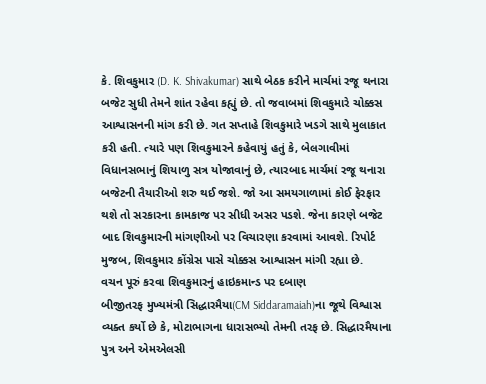કે. શિવકુમાર (D. K. Shivakumar) સાથે બેઠક કરીને માર્ચમાં રજૂ થનારા બજેટ સુધી તેમને શાંત રહેવા કહ્યું છે. તો જવાબમાં શિવકુમારે ચોક્કસ આશ્વાસનની માંગ કરી છે. ગત સપ્તાહે શિવકુમારે ખડગે સાથે મુલાકાત કરી હતી. ત્યારે પણ શિવકુમારને કહેવાયું હતું કે, બેલગાવીમાં વિધાનસભાનું શિયાળુ સત્ર યોજાવાનું છે, ત્યારબાદ માર્ચમાં રજૂ થનારા બજેટની તૈયારીઓ શરુ થઈ જશે. જો આ સમયગાળામાં કોઈ ફેરફાર થશે તો સરકારના કામકાજ પર સીધી અસર પડશે. જેના કારણે બજેટ બાદ શિવકુમારની માંગણીઓ પર વિચારણા કરવામાં આવશે. રિપોર્ટ મુજબ, શિવકુમાર કોંગ્રેસ પાસે ચોક્કસ આશ્વાસન માંગી રહ્યા છે.
વચન પૂરું કરવા શિવકુમારનું હાઇકમાન્ડ પર દબાણ
બીજીતરફ મુખ્યમંત્રી સિદ્ધારમૈયા(CM Siddaramaiah)ના જૂથે વિશ્વાસ વ્યક્ત કર્યો છે કે, મોટાભાગના ધારાસભ્યો તેમની તરફ છે. સિદ્ધારમૈયાના પુત્ર અને એમએલસી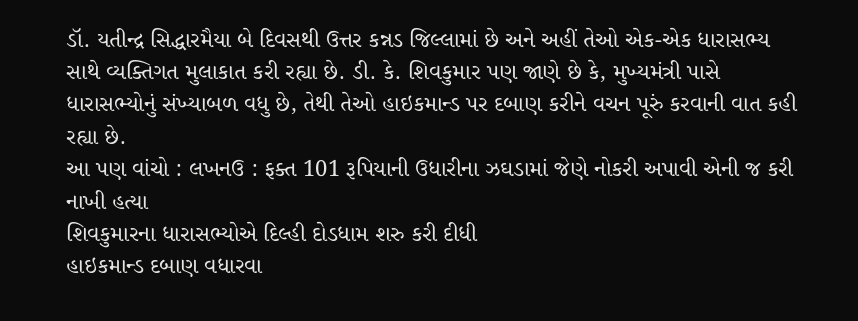ડૉ. યતીન્દ્ર સિદ્ધારમૈયા બે દિવસથી ઉત્તર કન્નડ જિલ્લામાં છે અને અહીં તેઓ એક-એક ધારાસભ્ય સાથે વ્યક્તિગત મુલાકાત કરી રહ્યા છે. ડી. કે. શિવકુમાર પણ જાણે છે કે, મુખ્યમંત્રી પાસે ધારાસભ્યોનું સંખ્યાબળ વધુ છે, તેથી તેઓ હાઇકમાન્ડ પર દબાણ કરીને વચન પૂરું કરવાની વાત કહી રહ્યા છે.
આ પણ વાંચો : લખનઉ : ફક્ત 101 રૂપિયાની ઉધારીના ઝઘડામાં જેણે નોકરી અપાવી એની જ કરી નાખી હત્યા
શિવકુમારના ધારાસભ્યોએ દિલ્હી દોડધામ શરુ કરી દીધી
હાઇકમાન્ડ દબાણ વધારવા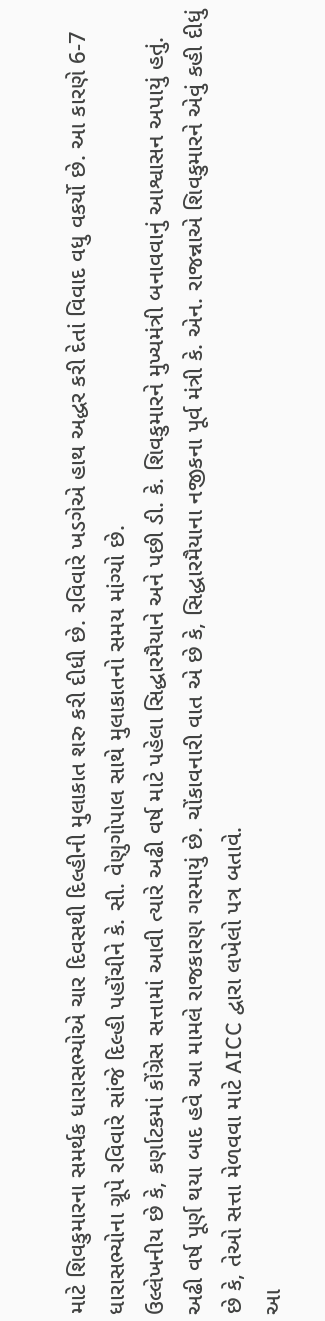માટે શિવકુમારના સમર્થક ધારાસભ્યોએ ચાર દિવસથી દિલ્હીની મુલાકાત શરુ કરી દીધી છે. રવિવારે ખડગેએ હાથ અદ્ધર કરી દેતાં વિવાદ વધુ વકર્યો છે. આ કારણે 6-7 ધારાસભ્યોના ગ્રૂપે રવિવારે સાંજે દિલ્હી પહોંચીને કે. સી. વેણુગોપાલ સાથે મુલાકાતનો સમય માંગ્યો છે.
ઉલ્લેખનીય છે કે, કર્ણાટકમાં કોંગ્રેસ સત્તામાં આવી ત્યારે અઢી વર્ષ માટે પહેલા સિદ્ધારમૈયાને અને પછી ડી. કે. શિવકુમારને મુખ્યમંત્રી બનાવવાનું આશ્વાસન અપાયું હતું. અઢી વર્ષ પૂર્ણ થયા બાદ હવે આ મામલે રાજકારણ ગરમાયું છે. ચોંકાવનારી વાત એ છે કે, સિદ્ધારમૈયાના નજીકના પૂર્વ મંત્રી કે. એન. રાજન્નાએ શિવકુમારને એવું કહી દીધું છે કે, તેઓ સત્તા મેળવવા માટે AICC દ્વારા લખેલો પત્ર બતાવે.
આ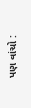પણ વાંચો :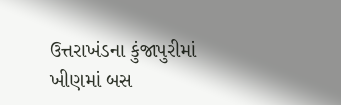ઉત્તરાખંડના કુંજાપુરીમાં ખીણમાં બસ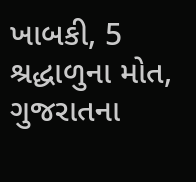ખાબકી, 5 શ્રદ્ધાળુના મોત, ગુજરાતના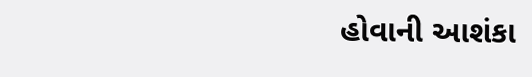હોવાની આશંકા